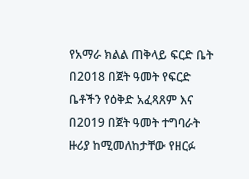የአማራ ክልል ጠቅላይ ፍርድ ቤት በ2018 በጀት ዓመት የፍርድ ቤቶችን የዕቅድ አፈጻጸም እና በ2019 በጀት ዓመት ተግባራት ዙሪያ ከሚመለከታቸው የዘርፉ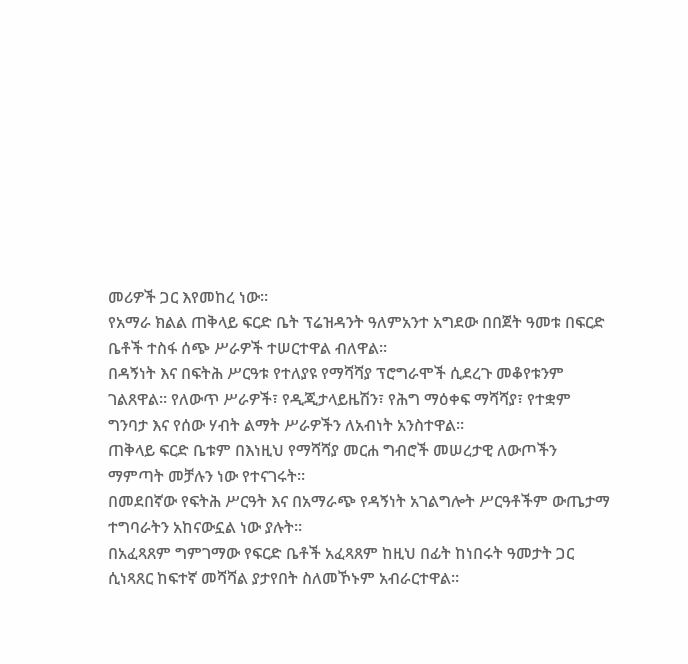መሪዎች ጋር እየመከረ ነው።
የአማራ ክልል ጠቅላይ ፍርድ ቤት ፕሬዝዳንት ዓለምአንተ አግደው በበጀት ዓመቱ በፍርድ ቤቶች ተስፋ ሰጭ ሥራዎች ተሠርተዋል ብለዋል።
በዳኝነት እና በፍትሕ ሥርዓቱ የተለያዩ የማሻሻያ ፕሮግራሞች ሲደረጉ መቆየቱንም ገልጸዋል። የለውጥ ሥራዎች፣ የዲጂታላይዜሽን፣ የሕግ ማዕቀፍ ማሻሻያ፣ የተቋም ግንባታ እና የሰው ሃብት ልማት ሥራዎችን ለአብነት አንስተዋል።
ጠቅላይ ፍርድ ቤቱም በእነዚህ የማሻሻያ መርሐ ግብሮች መሠረታዊ ለውጦችን ማምጣት መቻሉን ነው የተናገሩት።
በመደበኛው የፍትሕ ሥርዓት እና በአማራጭ የዳኝነት አገልግሎት ሥርዓቶችም ውጤታማ ተግባራትን አከናውኗል ነው ያሉት።
በአፈጻጸም ግምገማው የፍርድ ቤቶች አፈጻጸም ከዚህ በፊት ከነበሩት ዓመታት ጋር ሲነጻጸር ከፍተኛ መሻሻል ያታየበት ስለመኾኑም አብራርተዋል።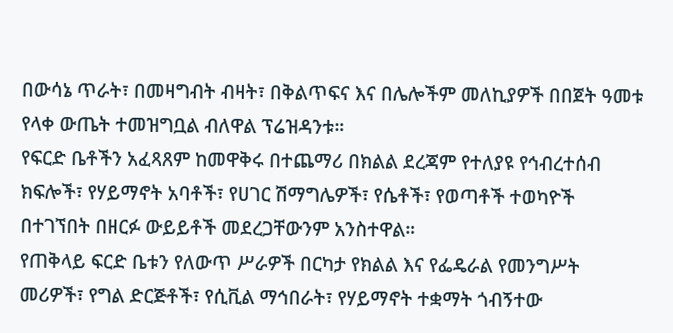በውሳኔ ጥራት፣ በመዛግብት ብዛት፣ በቅልጥፍና እና በሌሎችም መለኪያዎች በበጀት ዓመቱ የላቀ ውጤት ተመዝግቧል ብለዋል ፕሬዝዳንቱ።
የፍርድ ቤቶችን አፈጻጸም ከመዋቅሩ በተጨማሪ በክልል ደረጃም የተለያዩ የኅብረተሰብ ክፍሎች፣ የሃይማኖት አባቶች፣ የሀገር ሽማግሌዎች፣ የሴቶች፣ የወጣቶች ተወካዮች በተገኘበት በዘርፉ ውይይቶች መደረጋቸውንም አንስተዋል።
የጠቅላይ ፍርድ ቤቱን የለውጥ ሥራዎች በርካታ የክልል እና የፌዴራል የመንግሥት መሪዎች፣ የግል ድርጅቶች፣ የሲቪል ማኅበራት፣ የሃይማኖት ተቋማት ጎብኝተው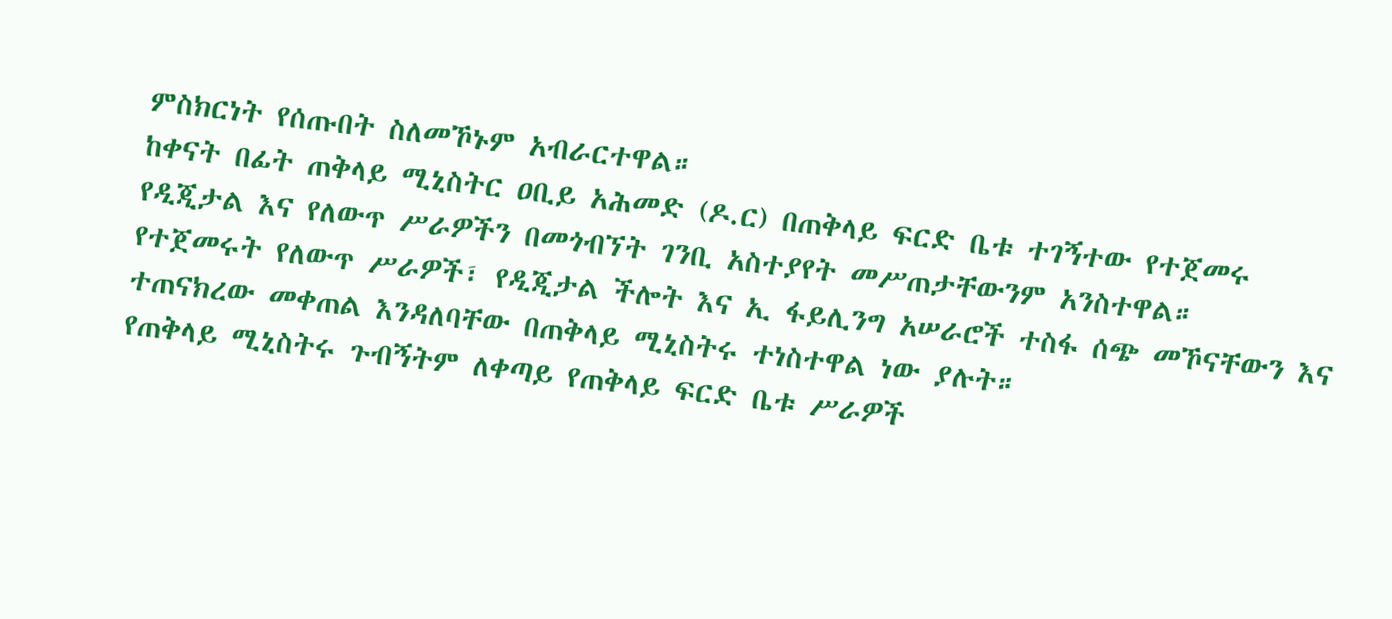ምስክርነት የሰጡበት ስለመኾኑም አብራርተዋል።
ከቀናት በፊት ጠቅላይ ሚኒስትር ዐቢይ አሕመድ (ዶ.ር) በጠቅላይ ፍርድ ቤቱ ተገኝተው የተጀመሩ የዲጂታል እና የለውጥ ሥራዎችን በመጎብኘት ገንቢ አስተያየት መሥጠታቸውንም አንስተዋል።
የተጀመሩት የለውጥ ሥራዎች፣ የዲጂታል ችሎት እና ኢ ፋይሊንግ አሠራሮች ተስፋ ሰጭ መኾናቸውን እና ተጠናክረው መቀጠል እንዳለባቸው በጠቅላይ ሚኒስትሩ ተነስተዋል ነው ያሉት።
የጠቅላይ ሚኒስትሩ ጉብኝትም ለቀጣይ የጠቅላይ ፍርድ ቤቱ ሥራዎች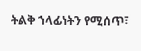ትልቅ ኀላፊነትን የሚሰጥ፣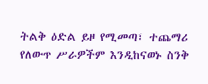ትልቅ ዕድል ይዞ የሚመጣ፣ ተጨማሪ የለውጥ ሥራዎችም እንዲከናወኑ ስንቅ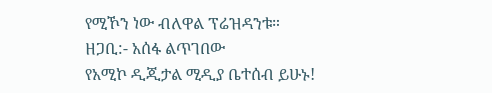የሚኾን ነው ብለዋል ፕሬዝዳንቱ።
ዘጋቢ:- አሰፋ ልጥገበው
የአሚኮ ዲጂታል ሚዲያ ቤተሰብ ይሁኑ!